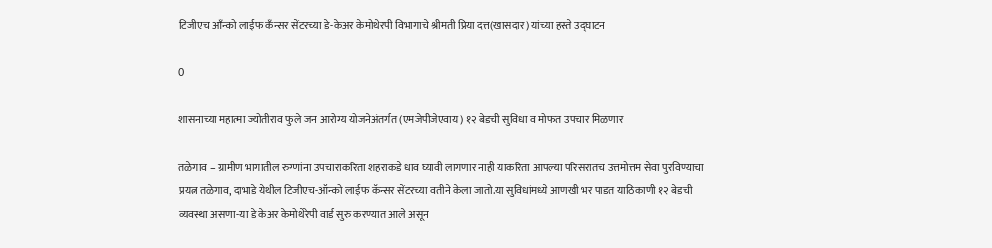टिजीएच आँन्को लाईफ कँन्सर सेंटरच्या डे-केअर केमोथेरपी विभागाचे श्रीमती प्रिया दत्त(खासदार) यांच्या हस्ते उद्घाटन

0

शासनाच्या महात्मा ज्योतीराव फुले जन आरोग्य योजनेअंतर्गत (एमजेपीजेएवाय) १२ बेडची सुविधा व मोफत उपचार मिळणार

तळेगाव – ग्रामीण भागातील रुग्णांना उपचाराकरिता शहराकडे धाव घ्यावी लागणार नाही याकरिता आपल्या परिसरातच उत्तमोत्तम सेवा पुरविण्याचा प्रयत्न तळेगाव, दाभाडे येथील टिजीएच-ऑन्को लाईफ कॅन्सर सेंटरच्या वतीने केला जातो.या सुविधांमध्ये आणखी भर पाडत याठिकाणी १२ बेडची व्यवस्था असणा-या डे केअर केमोथेरेपी वार्ड सुरु करण्यात आले असून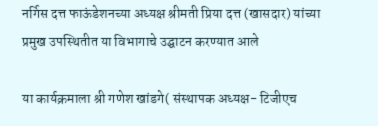नर्गिस दत्त फाऊंडेशनच्या अध्यक्ष श्रीमती प्रिया दत्त (खासदार) यांच्या प्रमुख उपस्थितीत या विभागाचे उद्घाटन करण्यात आले

या कार्यक्रमाला श्री गणेश खांडगे( संस्थापक अध्यक्ष- टिजीएच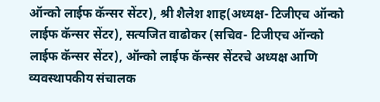ऑन्को लाईफ कॅन्सर सेंटर), श्री शैलेश शाह(अध्यक्ष- टिजीएच ऑन्को लाईफ कॅन्सर सेंटर), सत्यजित वाढोकर (सचिव- टिजीएच ऑन्को लाईफ कॅन्सर सेंटर), ऑन्को लाईफ कॅन्सर सेंटरचे अध्यक्ष आणि व्यवस्थापकीय संचालक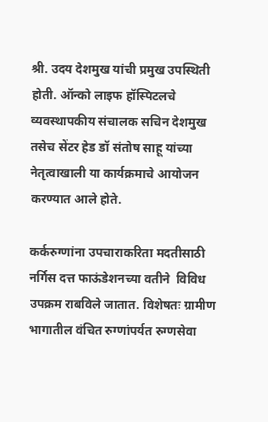श्री. उदय देशमुख यांची प्रमुख उपस्थिती होती. ऑन्को लाइफ हॉस्पिटलचे व्यवस्थापकीय संचालक सचिन देशमुख तसेच सेंटर हेड डॉ संतोष साहू यांच्या नेतृत्वाखाली या कार्यक्रमाचे आयोजन करण्यात आले होते.

कर्करुग्णांना उपचाराकरिता मदतीसाठी नर्गिस दत्त फाऊंडेशनच्या वतीने  विविध उपक्रम राबविले जातात. विशेषतः ग्रामीण भागातील वंचित रुग्णांपर्यत रुग्णसेवा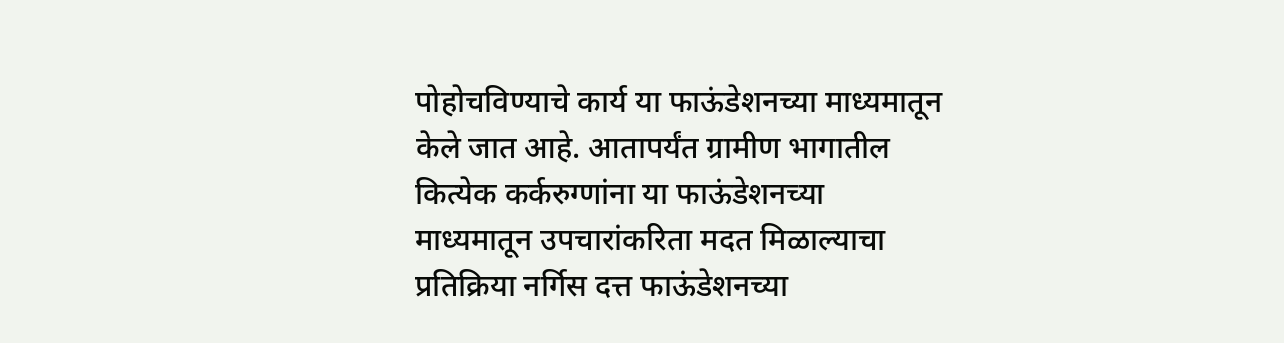पोहोचविण्याचे कार्य या फाऊंडेशनच्या माध्यमातून केले जात आहे. आतापर्यंत ग्रामीण भागातील कित्येक कर्करुग्णांना या फाऊंडेशनच्या माध्यमातून उपचारांकरिता मदत मिळाल्याचा प्रतिक्रिया नर्गिस दत्त फाऊंडेशनच्या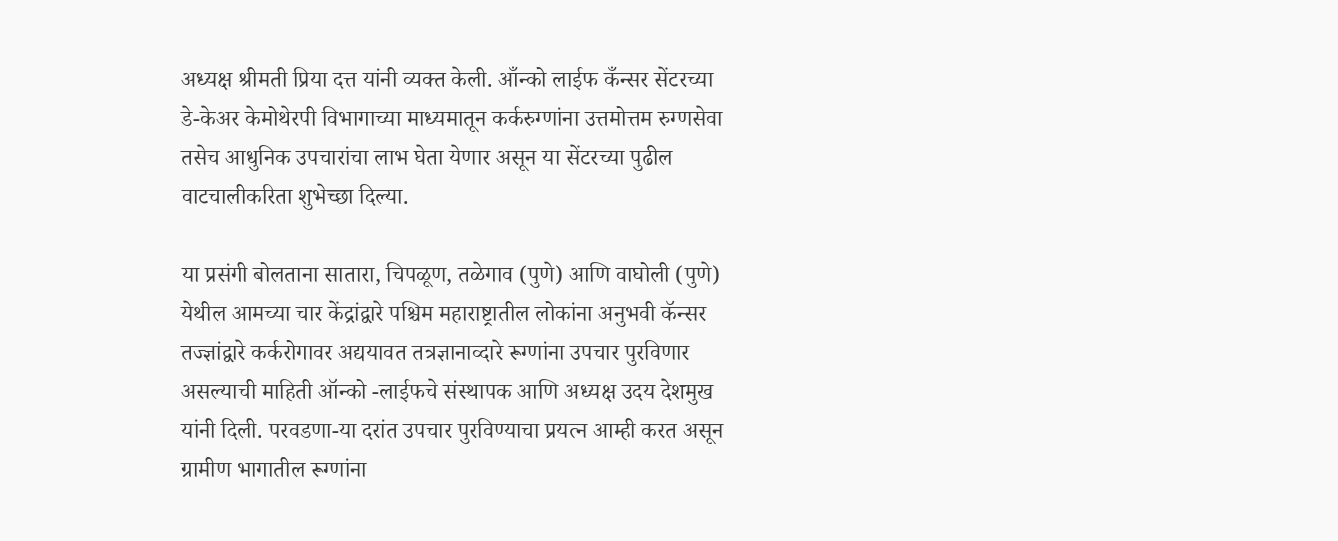अध्यक्ष श्रीमती प्रिया दत्त यांनी व्यक्त केली. आँन्को लाईफ कँन्सर सेंटरच्या डे-केअर केमोथेरपी विभागाच्या माध्यमातून कर्करुग्णांना उत्तमोत्तम रुग्णसेवा तसेच आधुनिक उपचारांचा लाभ घेता येणार असून या सेंटरच्या पुढील वाटचालीकरिता शुभेच्छा दिल्या.

या प्रसंगी बोलताना सातारा, चिपळूण, तळेगाव (पुणे) आणि वाघोली (पुणे) येथील आमच्या चार केंद्रांद्वारे पश्चिम महाराष्ट्रातील लोकांना अनुभवी कॅन्सर तज्ज्ञांद्वारे कर्करोगावर अद्ययावत तत्रज्ञानाव्दारे रूग्णांना उपचार पुरविणार असल्याची माहिती ऑन्को -लाईफचे संस्थापक आणि अध्यक्ष उदय देशमुख यांनी दिली. परवडणा-या दरांत उपचार पुरविण्याचा प्रयत्न आम्ही करत असून ग्रामीण भागातील रूग्णांना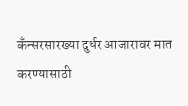कँन्सरसारख्या दुर्धर आजारावर मात करण्यासाठी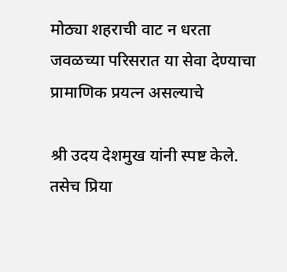मोठ्या शहराची वाट न धरता जवळच्या परिसरात या सेवा देण्याचा प्रामाणिक प्रयत्न असल्याचे

श्री उदय देशमुख यांनी स्पष्ट केले. तसेच प्रिया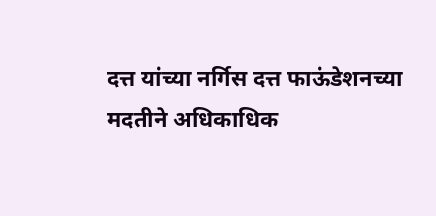दत्त यांच्या नर्गिस दत्त फाऊंडेशनच्या मदतीने अधिकाधिक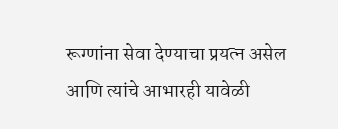रूग्णांना सेवा देण्याचा प्रयत्न असेल आणि त्यांचे आभारही यावेळी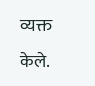व्यक्त केले.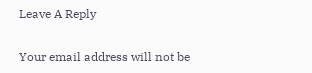Leave A Reply

Your email address will not be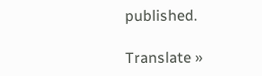published.

Translate »